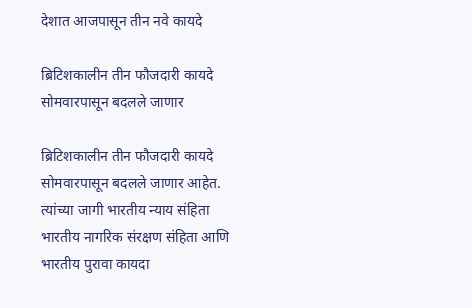देशात आजपासून तीन नवे कायदे

ब्रिटिशकालीन तीन फौजदारी कायदे सोमवारपासून बदलले जाणार

ब्रिटिशकालीन तीन फौजदारी कायदे सोमवारपासून बदलले जाणार आहेत. त्यांच्या जागी भारतीय न्याय संहिता भारतीय नागरिक संरक्षण संहिता आणि भारतीय पुरावा कायदा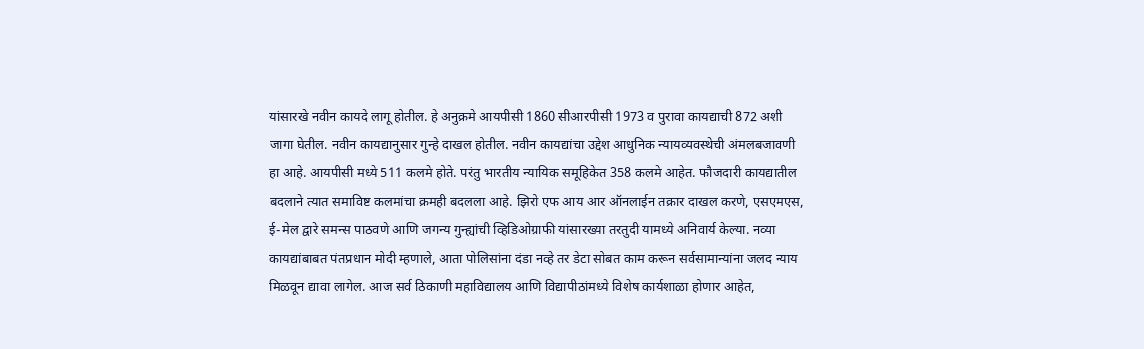यांसारखे नवीन कायदे लागू होतील. हे अनुक्रमे आयपीसी 1860 सीआरपीसी 1973 व पुरावा कायद्याची 872 अशी जागा घेतील. नवीन कायद्यानुसार गुन्हे दाखल होतील. नवीन कायद्यांचा उद्देश आधुनिक न्यायव्यवस्थेची अंमलबजावणी हा आहे. आयपीसी मध्ये 511 कलमे होते. परंतु भारतीय न्यायिक समूहिकेत 358 कलमे आहेत. फौजदारी कायद्यातील बदलाने त्यात समाविष्ट कलमांचा क्रमही बदलला आहे. झिरो एफ आय आर ऑनलाईन तक्रार दाखल करणे, एसएमएस, ई-मेल द्वारे समन्स पाठवणे आणि जगन्य गुन्ह्यांची व्हिडिओग्राफी यांसारख्या तरतुदी यामध्ये अनिवार्य केल्या. नव्या कायद्यांबाबत पंतप्रधान मोदी म्हणाले, आता पोलिसांना दंडा नव्हे तर डेटा सोबत काम करून सर्वसामान्यांना जलद न्याय मिळवून द्यावा लागेल. आज सर्व ठिकाणी महाविद्यालय आणि विद्यापीठांमध्ये विशेष कार्यशाळा होणार आहेत,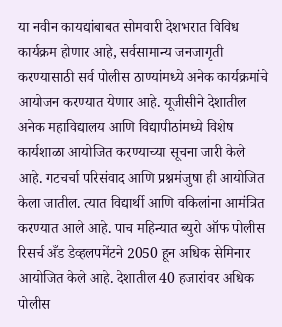या नवीन कायद्यांबाबत सोमवारी देशभरात विविध कार्यक्रम होणार आहे, सर्वसामान्य जनजागृती करण्यासाठी सर्व पोलीस ठाण्यांमध्ये अनेक कार्यक्रमांचे आयोजन करण्यात येणार आहे. यूजीसीने देशातील अनेक महाविद्यालय आणि विद्यापीठांमध्ये विशेष कार्यशाळा आयोजित करण्याच्या सूचना जारी केले आहे. गटचर्चा परिसंवाद आणि प्रश्नमंजुषा ही आयोजित केला जातील. त्यात विद्यार्थी आणि वकिलांना आमंत्रित करण्यात आले आहे. पाच महिन्यात ब्युरो ऑफ पोलीस रिसर्च अँड डेव्हलपमेंटने 2050 हून अधिक सेमिनार आयोजित केले आहे. देशातील 40 हजारांवर अधिक पोलीस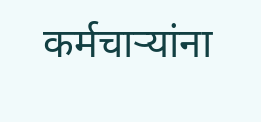कर्मचाऱ्यांना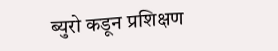ब्युरो कडून प्रशिक्षण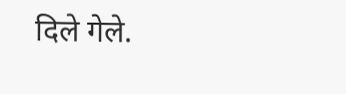दिले गेले.